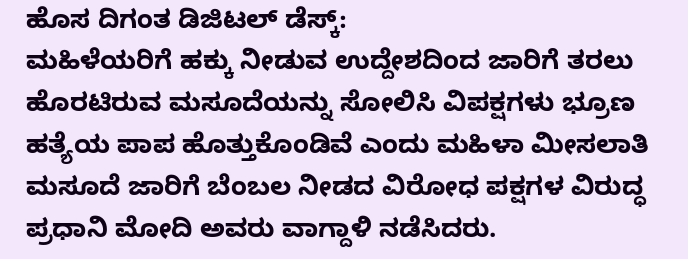ಹೊಸ ದಿಗಂತ ಡಿಜಿಟಲ್ ಡೆಸ್ಕ್:
ಮಹಿಳೆಯರಿಗೆ ಹಕ್ಕು ನೀಡುವ ಉದ್ದೇಶದಿಂದ ಜಾರಿಗೆ ತರಲು ಹೊರಟಿರುವ ಮಸೂದೆಯನ್ನು ಸೋಲಿಸಿ ವಿಪಕ್ಷಗಳು ಭ್ರೂಣ ಹತ್ಯೆಯ ಪಾಪ ಹೊತ್ತುಕೊಂಡಿವೆ ಎಂದು ಮಹಿಳಾ ಮೀಸಲಾತಿ ಮಸೂದೆ ಜಾರಿಗೆ ಬೆಂಬಲ ನೀಡದ ವಿರೋಧ ಪಕ್ಷಗಳ ವಿರುದ್ಧ ಪ್ರಧಾನಿ ಮೋದಿ ಅವರು ವಾಗ್ದಾಳಿ ನಡೆಸಿದರು.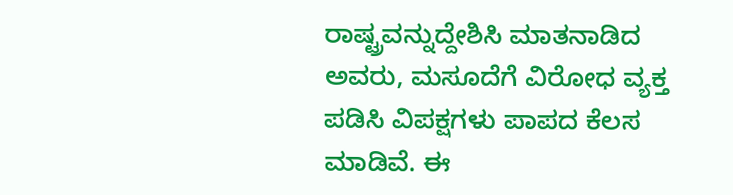ರಾಷ್ಟ್ರವನ್ನುದ್ದೇಶಿಸಿ ಮಾತನಾಡಿದ ಅವರು, ಮಸೂದೆಗೆ ವಿರೋಧ ವ್ಯಕ್ತ ಪಡಿಸಿ ವಿಪಕ್ಷಗಳು ಪಾಪದ ಕೆಲಸ ಮಾಡಿವೆ. ಈ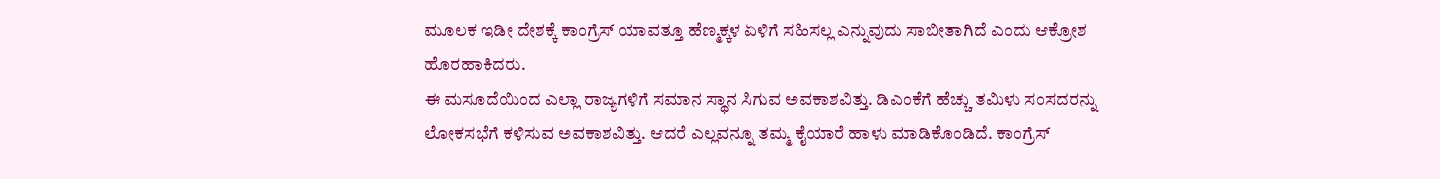ಮೂಲಕ ಇಡೀ ದೇಶಕ್ಕೆ ಕಾಂಗ್ರೆಸ್ ಯಾವತ್ತೂ ಹೆಣ್ಮಕ್ಕಳ ಏಳಿಗೆ ಸಹಿಸಲ್ಲ ಎನ್ನುವುದು ಸಾಬೀತಾಗಿದೆ ಎಂದು ಆಕ್ರೋಶ ಹೊರಹಾಕಿದರು.
ಈ ಮಸೂದೆಯಿಂದ ಎಲ್ಲಾ ರಾಜ್ಯಗಳಿಗೆ ಸಮಾನ ಸ್ಥಾನ ಸಿಗುವ ಅವಕಾಶವಿತ್ತು. ಡಿಎಂಕೆಗೆ ಹೆಚ್ಚು ತಮಿಳು ಸಂಸದರನ್ನು ಲೋಕಸಭೆಗೆ ಕಳಿಸುವ ಅವಕಾಶವಿತ್ತು. ಆದರೆ ಎಲ್ಲವನ್ನೂ ತಮ್ಮ ಕೈಯಾರೆ ಹಾಳು ಮಾಡಿಕೊಂಡಿದೆ. ಕಾಂಗ್ರೆಸ್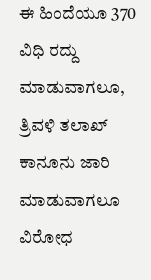ಈ ಹಿಂದೆಯೂ 370 ವಿಧಿ ರದ್ದು ಮಾಡುವಾಗಲೂ, ತ್ರಿವಳಿ ತಲಾಖ್ ಕಾನೂನು ಜಾರಿ ಮಾಡುವಾಗಲೂ ವಿರೋಧ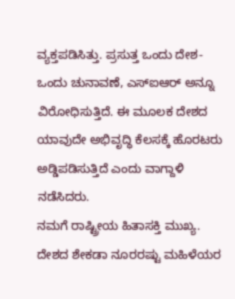ವ್ಯಕ್ತಪಡಿಸಿತ್ತು. ಪ್ರಸುತ್ತ ಒಂದು ದೇಶ-ಒಂದು ಚುನಾವಣೆ, ಎಸ್ಐಆರ್ ಅನ್ನೂ ವಿರೋಧಿಸುತ್ತಿದೆ. ಈ ಮೂಲಕ ದೇಶದ ಯಾವುದೇ ಅಭಿವೃದ್ಧಿ ಕೆಲಸಕ್ಕೆ ಹೊರಟರು ಅಡ್ಡಿಪಡಿಸುತ್ತಿದೆ ಎಂದು ವಾಗ್ದಾಳಿ ನಡೆಸಿದರು.
ನಮಗೆ ರಾಷ್ಟ್ರೀಯ ಹಿತಾಸಕ್ತಿ ಮುಖ್ಯ. ದೇಶದ ಶೇಕಡಾ ನೂರರಷ್ಟು ಮಹಿಳೆಯರ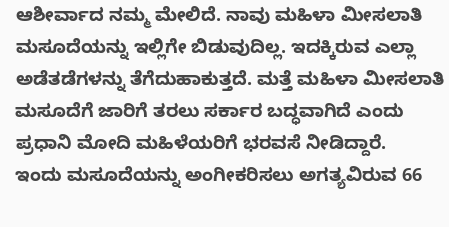ಆಶೀರ್ವಾದ ನಮ್ಮ ಮೇಲಿದೆ. ನಾವು ಮಹಿಳಾ ಮೀಸಲಾತಿ ಮಸೂದೆಯನ್ನು ಇಲ್ಲಿಗೇ ಬಿಡುವುದಿಲ್ಲ. ಇದಕ್ಕಿರುವ ಎಲ್ಲಾ ಅಡೆತಡೆಗಳನ್ನು ತೆಗೆದುಹಾಕುತ್ತದೆ. ಮತ್ತೆ ಮಹಿಳಾ ಮೀಸಲಾತಿ ಮಸೂದೆಗೆ ಜಾರಿಗೆ ತರಲು ಸರ್ಕಾರ ಬದ್ಧವಾಗಿದೆ ಎಂದು ಪ್ರಧಾನಿ ಮೋದಿ ಮಹಿಳೆಯರಿಗೆ ಭರವಸೆ ನೀಡಿದ್ದಾರೆ.
ಇಂದು ಮಸೂದೆಯನ್ನು ಅಂಗೀಕರಿಸಲು ಅಗತ್ಯವಿರುವ 66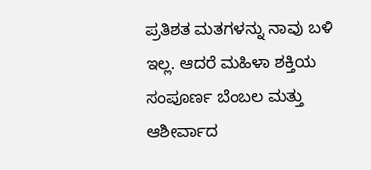ಪ್ರತಿಶತ ಮತಗಳನ್ನು ನಾವು ಬಳಿ ಇಲ್ಲ. ಆದರೆ ಮಹಿಳಾ ಶಕ್ತಿಯ ಸಂಪೂರ್ಣ ಬೆಂಬಲ ಮತ್ತು ಆಶೀರ್ವಾದ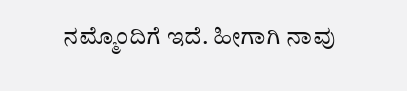ನಮ್ಮೊಂದಿಗೆ ಇದೆ. ಹೀಗಾಗಿ ನಾವು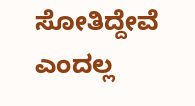ಸೋತಿದ್ದೇವೆ ಎಂದಲ್ಲ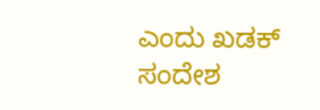ಎಂದು ಖಡಕ್ ಸಂದೇಶ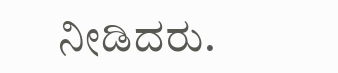ನೀಡಿದರು.